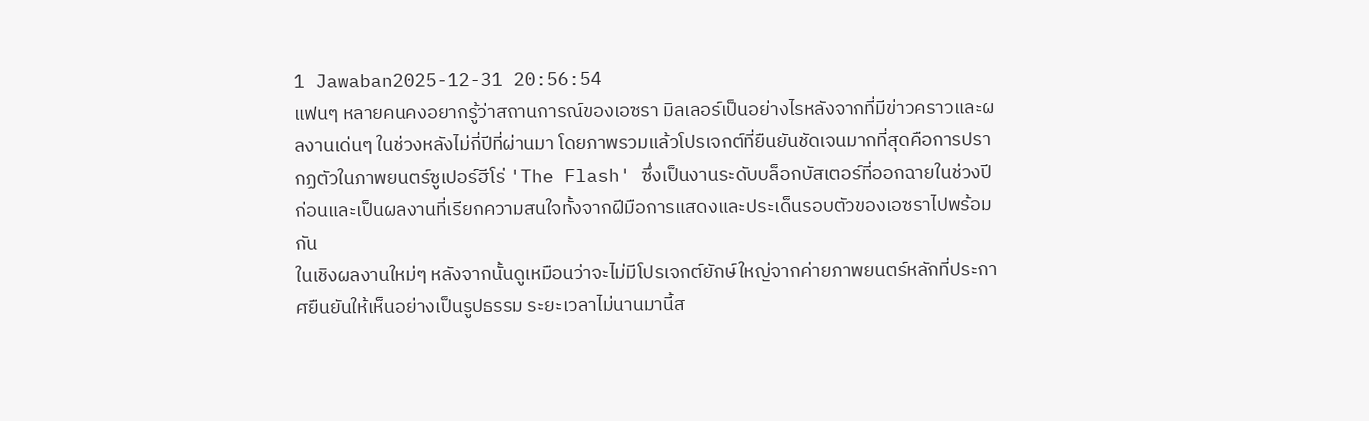1 Jawaban2025-12-31 20:56:54
แฟนๆ หลายคนคงอยากรู้ว่าสถานการณ์ของเอซรา มิลเลอร์เป็นอย่างไรหลังจากที่มีข่าวคราวและผลงานเด่นๆ ในช่วงหลังไม่กี่ปีที่ผ่านมา โดยภาพรวมแล้วโปรเจกต์ที่ยืนยันชัดเจนมากที่สุดคือการปรากฏตัวในภาพยนตร์ซูเปอร์ฮีโร่ 'The Flash' ซึ่งเป็นงานระดับบล็อกบัสเตอร์ที่ออกฉายในช่วงปีก่อนและเป็นผลงานที่เรียกความสนใจทั้งจากฝีมือการแสดงและประเด็นรอบตัวของเอซราไปพร้อมกัน
ในเชิงผลงานใหม่ๆ หลังจากนั้นดูเหมือนว่าจะไม่มีโปรเจกต์ยักษ์ใหญ่จากค่ายภาพยนตร์หลักที่ประกาศยืนยันให้เห็นอย่างเป็นรูปธรรม ระยะเวลาไม่นานมานี้ส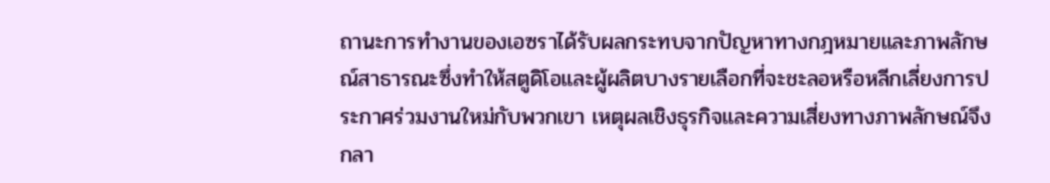ถานะการทำงานของเอซราได้รับผลกระทบจากปัญหาทางกฎหมายและภาพลักษณ์สาธารณะซึ่งทำให้สตูดิโอและผู้ผลิตบางรายเลือกที่จะชะลอหรือหลีกเลี่ยงการประกาศร่วมงานใหม่กับพวกเขา เหตุผลเชิงธุรกิจและความเสี่ยงทางภาพลักษณ์จึงกลา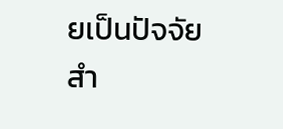ยเป็นปัจจัยสำ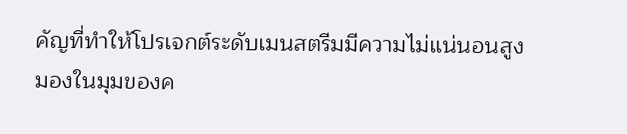คัญที่ทำให้โปรเจกต์ระดับเมนสตรีมมีความไม่แน่นอนสูง
มองในมุมของค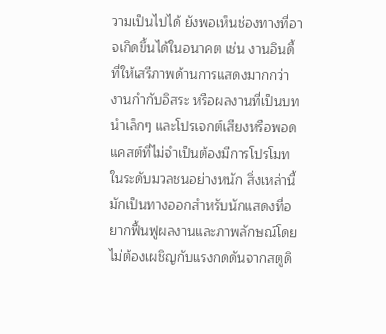วามเป็นไปได้ ยังพอเห็นช่องทางที่อาจเกิดขึ้นได้ในอนาคต เช่น งานอินดี้ที่ให้เสรีภาพด้านการแสดงมากกว่า งานกำกับอิสระ หรือผลงานที่เป็นบทนำเล็กๆ และโปรเจกต์เสียงหรือพอดแคสต์ที่ไม่จำเป็นต้องมีการโปรโมทในระดับมวลชนอย่างหนัก สิ่งเหล่านี้มักเป็นทางออกสำหรับนักแสดงที่อยากฟื้นฟูผลงานและภาพลักษณ์โดยไม่ต้องเผชิญกับแรงกดดันจากสตูดิ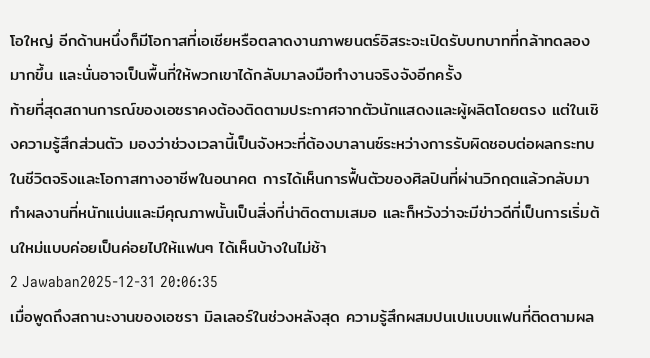โอใหญ่ อีกด้านหนึ่งก็มีโอกาสที่เอเชียหรือตลาดงานภาพยนตร์อิสระจะเปิดรับบทบาทที่กล้าทดลองมากขึ้น และนั่นอาจเป็นพื้นที่ให้พวกเขาได้กลับมาลงมือทำงานจริงจังอีกครั้ง
ท้ายที่สุดสถานการณ์ของเอซราคงต้องติดตามประกาศจากตัวนักแสดงและผู้ผลิตโดยตรง แต่ในเชิงความรู้สึกส่วนตัว มองว่าช่วงเวลานี้เป็นจังหวะที่ต้องบาลานซ์ระหว่างการรับผิดชอบต่อผลกระทบในชีวิตจริงและโอกาสทางอาชีพในอนาคต การได้เห็นการฟื้นตัวของศิลปินที่ผ่านวิกฤตแล้วกลับมาทำผลงานที่หนักแน่นและมีคุณภาพนั้นเป็นสิ่งที่น่าติดตามเสมอ และก็หวังว่าจะมีข่าวดีที่เป็นการเริ่มต้นใหม่แบบค่อยเป็นค่อยไปให้แฟนๆ ได้เห็นบ้างในไม่ช้า
2 Jawaban2025-12-31 20:06:35
เมื่อพูดถึงสถานะงานของเอซรา มิลเลอร์ในช่วงหลังสุด ความรู้สึกผสมปนเปแบบแฟนที่ติดตามผล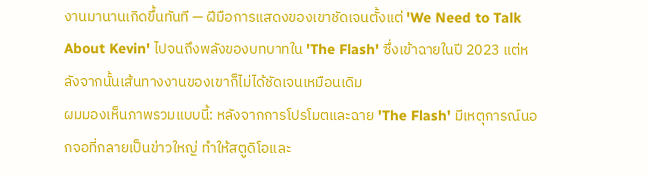งานมานานเกิดขึ้นทันที — ฝีมือการแสดงของเขาชัดเจนตั้งแต่ 'We Need to Talk About Kevin' ไปจนถึงพลังของบทบาทใน 'The Flash' ซึ่งเข้าฉายในปี 2023 แต่หลังจากนั้นเส้นทางงานของเขาก็ไม่ได้ชัดเจนเหมือนเดิม
ผมมองเห็นภาพรวมแบบนี้: หลังจากการโปรโมตและฉาย 'The Flash' มีเหตุการณ์นอกจอที่กลายเป็นข่าวใหญ่ ทำให้สตูดิโอและ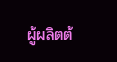ผู้ผลิตต้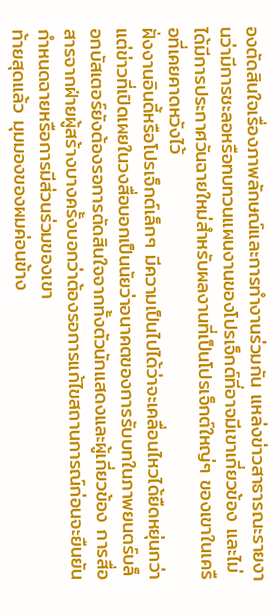องตัดสินใจเรื่องภาพลักษณ์และการทำงานร่วมกัน แหล่งข่าวสาธารณะรายงานว่ามีการชะลอหรือทบทวนแผนงานของโปรเจ็กต์ที่อาจมีเขาเกี่ยวข้อง และไม่ได้มีการประกาศวันฉายใหม่สำหรับผลงานที่เป็นโปรเจ็กต์ใหญ่ๆ ของเขาในเครือที่เคยคาดหวังไว้
ฝั่งงานอินดี้หรือโปรเจ็กต์เล็กๆ มีความเป็นไปได้ว่าจะเคลื่อนไหวได้ยืดหยุ่นกว่า แต่ข่าวที่เปิดเผยในวงสื่อบอกเป็นนัยว่าอนาคตของการรับบทในภาพยนตร์บล็อกบัสเตอร์ยังต้องรอการตัดสินใจจากทั้งตัวนักแสดงและผู้เกี่ยวข้อง การสื่อสารจากฝ่ายผู้สร้างบางครั้งบอกว่าต้องรอการแก้ไขสถานการณ์ก่อนจะยืนยันกำหนดฉายหรือการมีส่วนร่วมของเขา
ท้ายสุดแล้ว มุมมองของผมค่อนข้าง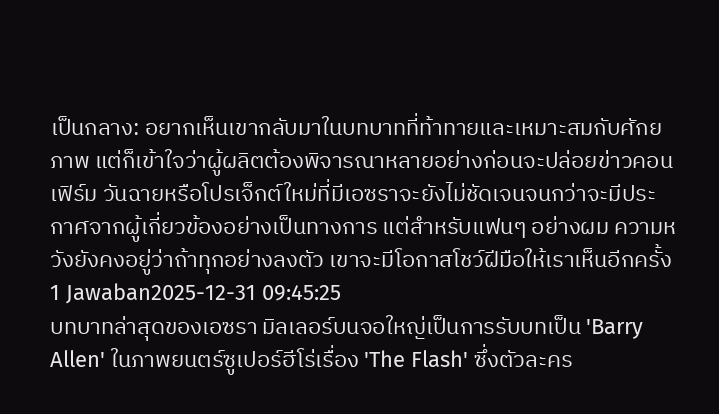เป็นกลาง: อยากเห็นเขากลับมาในบทบาทที่ท้าทายและเหมาะสมกับศักยภาพ แต่ก็เข้าใจว่าผู้ผลิตต้องพิจารณาหลายอย่างก่อนจะปล่อยข่าวคอนเฟิร์ม วันฉายหรือโปรเจ็กต์ใหม่ที่มีเอซราจะยังไม่ชัดเจนจนกว่าจะมีประกาศจากผู้เกี่ยวข้องอย่างเป็นทางการ แต่สำหรับแฟนๆ อย่างผม ความหวังยังคงอยู่ว่าถ้าทุกอย่างลงตัว เขาจะมีโอกาสโชว์ฝีมือให้เราเห็นอีกครั้ง
1 Jawaban2025-12-31 09:45:25
บทบาทล่าสุดของเอซรา มิลเลอร์บนจอใหญ่เป็นการรับบทเป็น 'Barry Allen' ในภาพยนตร์ซูเปอร์ฮีโร่เรื่อง 'The Flash' ซึ่งตัวละคร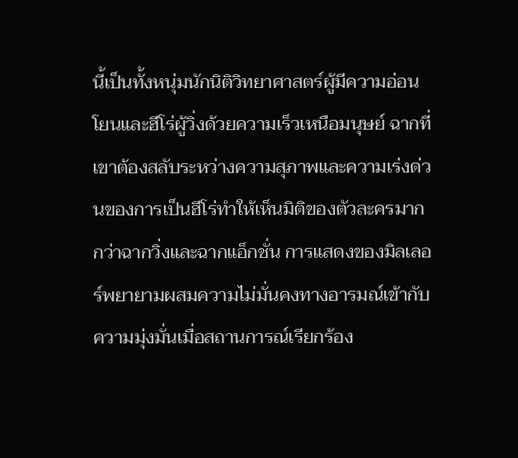นี้เป็นทั้งหนุ่มนักนิติวิทยาศาสตร์ผู้มีความอ่อนโยนและฮีโร่ผู้วิ่งด้วยความเร็วเหนือมนุษย์ ฉากที่เขาต้องสลับระหว่างความสุภาพและความเร่งด่วนของการเป็นฮีโร่ทำให้เห็นมิติของตัวละครมากกว่าฉากวิ่งและฉากแอ็กชั่น การแสดงของมิลเลอร์พยายามผสมความไม่มั่นคงทางอารมณ์เข้ากับความมุ่งมั่นเมื่อสถานการณ์เรียกร้อง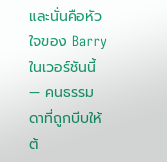และนั่นคือหัวใจของ Barry ในเวอร์ชันนี้ — คนธรรมดาที่ถูกบีบให้ต้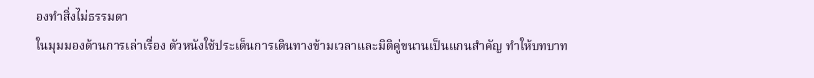องทำสิ่งไม่ธรรมดา
ในมุมมองด้านการเล่าเรื่อง ตัวหนังใช้ประเด็นการเดินทางข้ามเวลาและมิติคู่ขนานเป็นแกนสำคัญ ทำให้บทบาท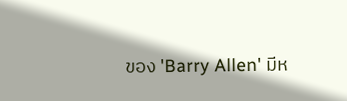ของ 'Barry Allen' มีห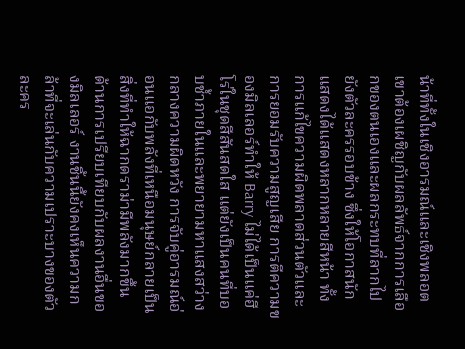น้าที่ทั้งในเชิงอารมณ์และเชิงพลอต เขาต้องเผชิญกับผลลัพธ์จากการเลือกของตนเองและผลกระทบที่ลากไปยังตัวละครรอบข้าง ซึ่งให้โอกาสนักแสดงได้แสดงหลากหลายสีหน้า ทั้งการแก้ไขความผิดพลาดส่วนตัวและการยอมรับความสูญเสีย การตีความของมิลเลอร์ทำให้ Barry ไม่ได้เป็นแค่ฮีโร่ในชุดสีสันสดใส แต่ยังเป็นคนที่บอบช้ำภายในและพยายามหาแสงสว่างกลางความผิดหวัง การจับคู่อารมณ์อ่อนแอกับพลังที่เหนือมนุษย์กลายเป็นสิ่งที่ทำให้ฉากดราม่ามีพลังมากขึ้น
ด้านการเปรียบเทียบกับผลงานอื่นของมิลเลอร์ งานชิ้นนี้ยังคงเห็นความกล้าที่จะเล่นกับความเปราะบางของตัวละคร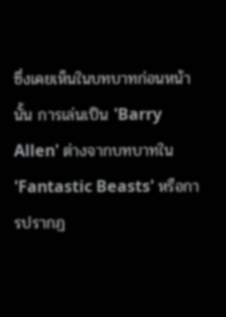ซึ่งเคยเห็นในบทบาทก่อนหน้านั้น การเล่นเป็น 'Barry Allen' ต่างจากบทบาทใน 'Fantastic Beasts' หรือการปรากฏ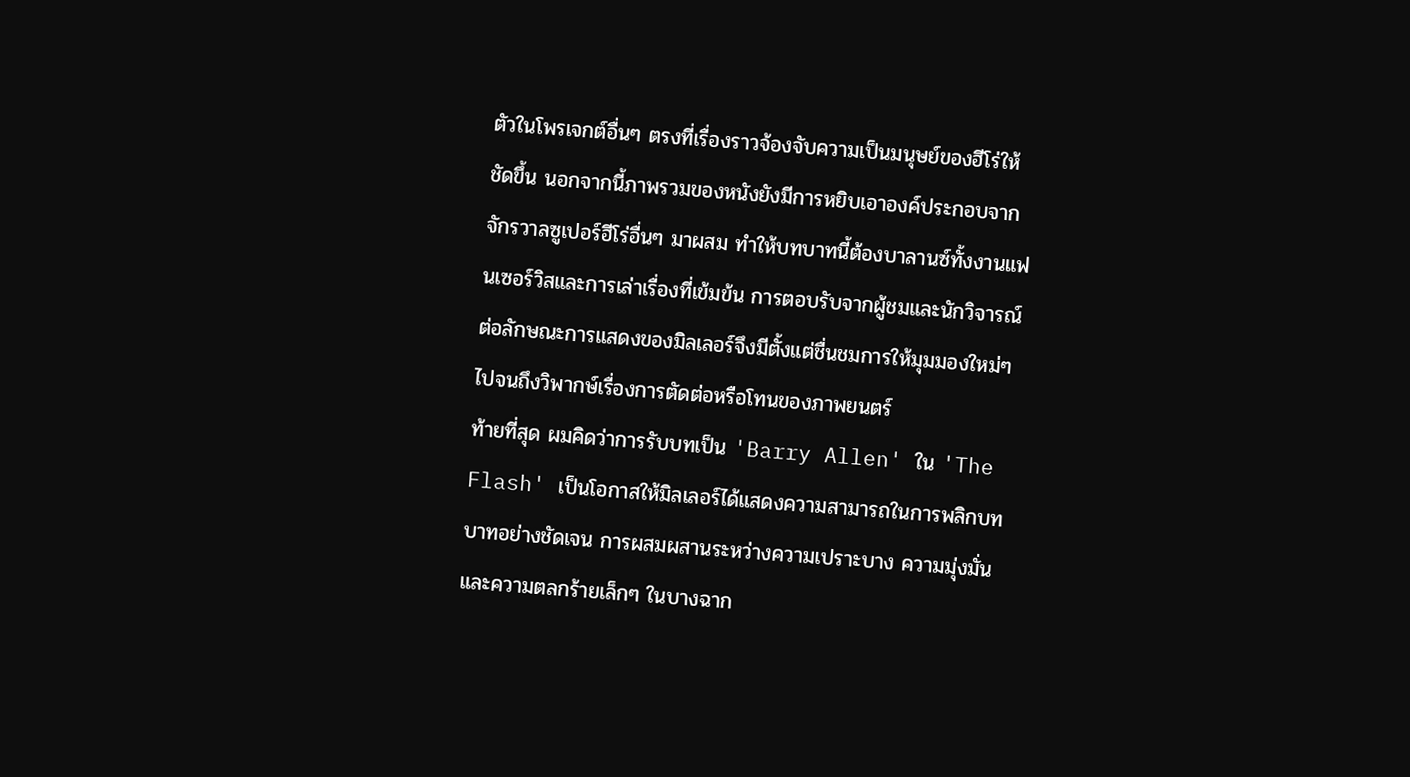ตัวในโพรเจกต์อื่นๆ ตรงที่เรื่องราวจ้องจับความเป็นมนุษย์ของฮีโร่ให้ชัดขึ้น นอกจากนี้ภาพรวมของหนังยังมีการหยิบเอาองค์ประกอบจากจักรวาลซูเปอร์ฮีโร่อื่นๆ มาผสม ทำให้บทบาทนี้ต้องบาลานซ์ทั้งงานแฟนเซอร์วิสและการเล่าเรื่องที่เข้มข้น การตอบรับจากผู้ชมและนักวิจารณ์ต่อลักษณะการแสดงของมิลเลอร์จึงมีตั้งแต่ชื่นชมการให้มุมมองใหม่ๆ ไปจนถึงวิพากษ์เรื่องการตัดต่อหรือโทนของภาพยนตร์
ท้ายที่สุด ผมคิดว่าการรับบทเป็น 'Barry Allen' ใน 'The Flash' เป็นโอกาสให้มิลเลอร์ได้แสดงความสามารถในการพลิกบทบาทอย่างชัดเจน การผสมผสานระหว่างความเปราะบาง ความมุ่งมั่น และความตลกร้ายเล็กๆ ในบางฉาก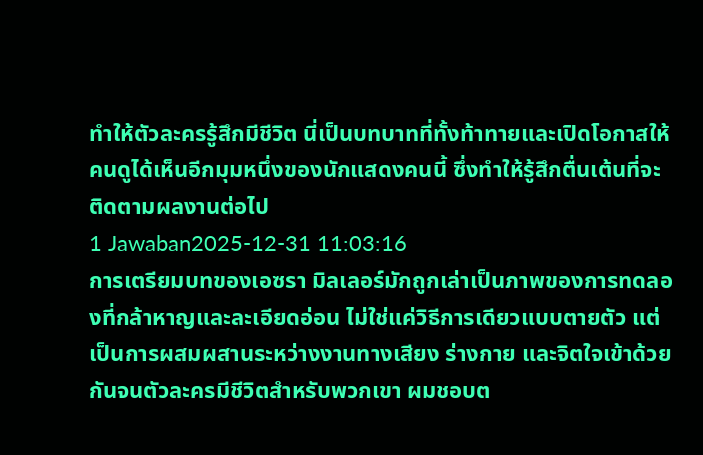ทำให้ตัวละครรู้สึกมีชีวิต นี่เป็นบทบาทที่ทั้งท้าทายและเปิดโอกาสให้คนดูได้เห็นอีกมุมหนึ่งของนักแสดงคนนี้ ซึ่งทำให้รู้สึกตื่นเต้นที่จะติดตามผลงานต่อไป
1 Jawaban2025-12-31 11:03:16
การเตรียมบทของเอซรา มิลเลอร์มักถูกเล่าเป็นภาพของการทดลองที่กล้าหาญและละเอียดอ่อน ไม่ใช่แค่วิธีการเดียวแบบตายตัว แต่เป็นการผสมผสานระหว่างงานทางเสียง ร่างกาย และจิตใจเข้าด้วยกันจนตัวละครมีชีวิตสำหรับพวกเขา ผมชอบต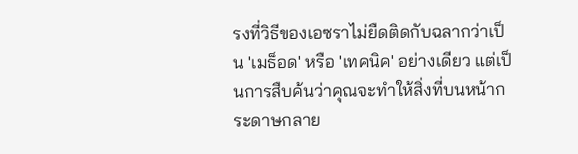รงที่วิธีของเอซราไม่ยืดติดกับฉลากว่าเป็น 'เมธ็อด' หรือ 'เทคนิค' อย่างเดียว แต่เป็นการสืบค้นว่าคุณจะทำให้สิ่งที่บนหน้ากระดาษกลาย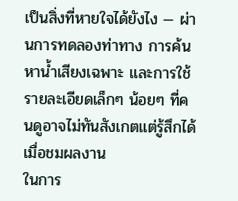เป็นสิ่งที่หายใจได้ยังไง — ผ่านการทดลองท่าทาง การค้นหาน้ำเสียงเฉพาะ และการใช้รายละเอียดเล็กๆ น้อยๆ ที่คนดูอาจไม่ทันสังเกตแต่รู้สึกได้เมื่อชมผลงาน
ในการ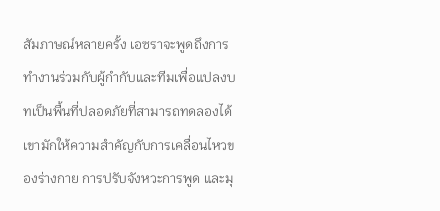สัมภาษณ์หลายครั้ง เอซราจะพูดถึงการทำงานร่วมกับผู้กำกับและทีมเพื่อแปลงบทเป็นพื้นที่ปลอดภัยที่สามารถทดลองได้ เขามักให้ความสำคัญกับการเคลื่อนไหวของร่างกาย การปรับจังหวะการพูด และมุ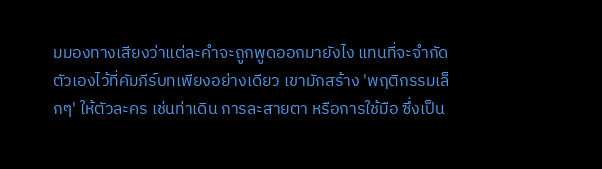มมองทางเสียงว่าแต่ละคำจะถูกพูดออกมายังไง แทนที่จะจำกัดตัวเองไว้ที่คัมภีร์บทเพียงอย่างเดียว เขามักสร้าง 'พฤติกรรมเล็กๆ' ให้ตัวละคร เช่นท่าเดิน การละสายตา หรือการใช้มือ ซึ่งเป็น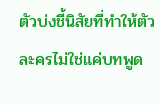ตัวบ่งชี้นิสัยที่ทำให้ตัวละครไม่ใช่แค่บทพูด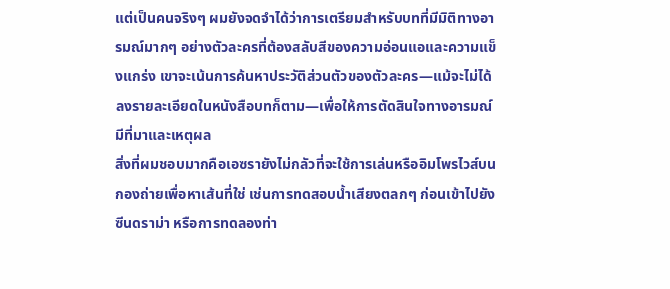แต่เป็นคนจริงๆ ผมยังจดจำได้ว่าการเตรียมสำหรับบทที่มีมิติทางอารมณ์มากๆ อย่างตัวละครที่ต้องสลับสีของความอ่อนแอและความแข็งแกร่ง เขาจะเน้นการค้นหาประวัติส่วนตัวของตัวละคร—แม้จะไม่ได้ลงรายละเอียดในหนังสือบทก็ตาม—เพื่อให้การตัดสินใจทางอารมณ์มีที่มาและเหตุผล
สิ่งที่ผมชอบมากคือเอซรายังไม่กลัวที่จะใช้การเล่นหรืออิมโพรไวส์บนกองถ่ายเพื่อหาเส้นที่ใช่ เช่นการทดสอบน้ำเสียงตลกๆ ก่อนเข้าไปยังซีนดราม่า หรือการทดลองท่า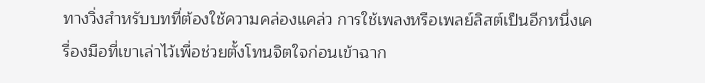ทางวิ่งสำหรับบทที่ต้องใช้ความคล่องแคล่ว การใช้เพลงหรือเพลย์ลิสต์เป็นอีกหนึ่งเครื่องมือที่เขาเล่าไว้เพื่อช่วยตั้งโทนจิตใจก่อนเข้าฉาก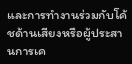และการทำงานร่วมกับโค้ชด้านเสียงหรือผู้ประสานการเค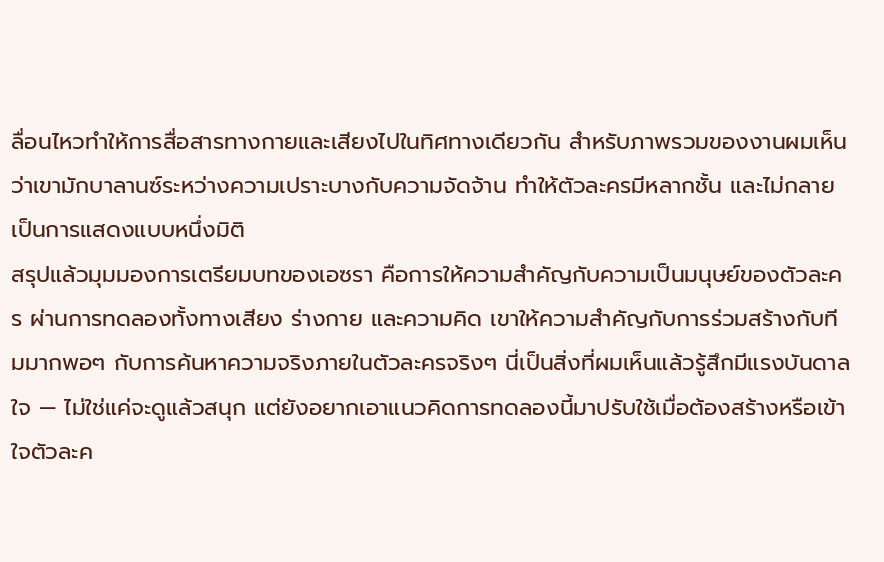ลื่อนไหวทำให้การสื่อสารทางกายและเสียงไปในทิศทางเดียวกัน สำหรับภาพรวมของงานผมเห็นว่าเขามักบาลานซ์ระหว่างความเปราะบางกับความจัดจ้าน ทำให้ตัวละครมีหลากชั้น และไม่กลายเป็นการแสดงแบบหนึ่งมิติ
สรุปแล้วมุมมองการเตรียมบทของเอซรา คือการให้ความสำคัญกับความเป็นมนุษย์ของตัวละคร ผ่านการทดลองทั้งทางเสียง ร่างกาย และความคิด เขาให้ความสำคัญกับการร่วมสร้างกับทีมมากพอๆ กับการค้นหาความจริงภายในตัวละครจริงๆ นี่เป็นสิ่งที่ผมเห็นแล้วรู้สึกมีแรงบันดาลใจ — ไม่ใช่แค่จะดูแล้วสนุก แต่ยังอยากเอาแนวคิดการทดลองนี้มาปรับใช้เมื่อต้องสร้างหรือเข้าใจตัวละค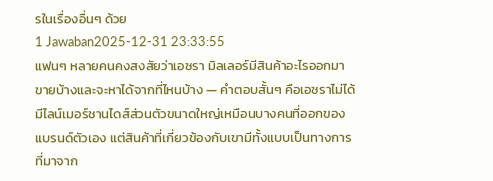รในเรื่องอื่นๆ ด้วย
1 Jawaban2025-12-31 23:33:55
แฟนๆ หลายคนคงสงสัยว่าเอซรา มิลเลอร์มีสินค้าอะไรออกมาขายบ้างและจะหาได้จากที่ไหนบ้าง — คำตอบสั้นๆ คือเอซราไม่ได้มีไลน์เมอร์ชานไดส์ส่วนตัวขนาดใหญ่เหมือนบางคนที่ออกของแบรนด์ตัวเอง แต่สินค้าที่เกี่ยวข้องกับเขามีทั้งแบบเป็นทางการที่มาจาก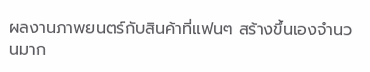ผลงานภาพยนตร์กับสินค้าที่แฟนๆ สร้างขึ้นเองจำนวนมาก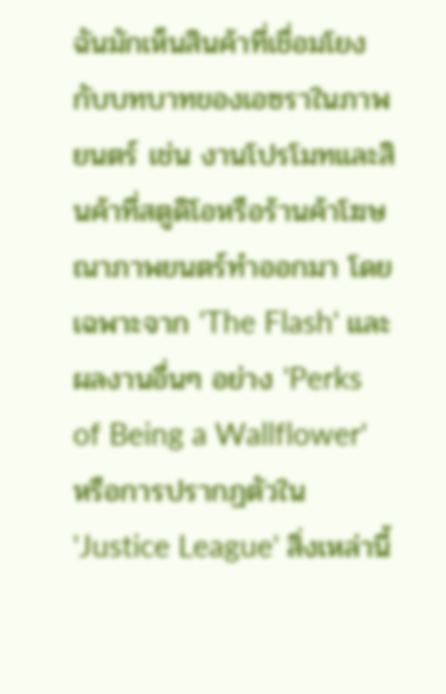ฉันมักเห็นสินค้าที่เชื่อมโยงกับบทบาทของเอซราในภาพยนตร์ เช่น งานโปรโมทและสินค้าที่สตูดิโอหรือร้านค้าโฆษณาภาพยนตร์ทำออกมา โดยเฉพาะจาก 'The Flash' และผลงานอื่นๆ อย่าง 'Perks of Being a Wallflower' หรือการปรากฏตัวใน 'Justice League' สิ่งเหล่านี้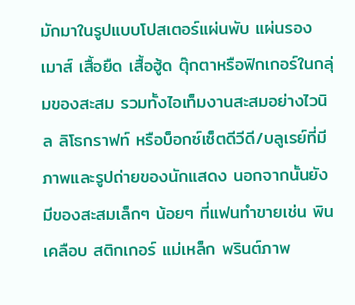มักมาในรูปแบบโปสเตอร์แผ่นพับ แผ่นรองเมาส์ เสื้อยืด เสื้อฮู้ด ตุ๊กตาหรือฟิกเกอร์ในกลุ่มของสะสม รวมทั้งไอเท็มงานสะสมอย่างไวนิล ลิโธกราฟท์ หรือบ็อกซ์เซ็ตดีวีดี/บลูเรย์ที่มีภาพและรูปถ่ายของนักแสดง นอกจากนั้นยังมีของสะสมเล็กๆ น้อยๆ ที่แฟนทำขายเช่น พินเคลือบ สติกเกอร์ แม่เหล็ก พรินต์ภาพ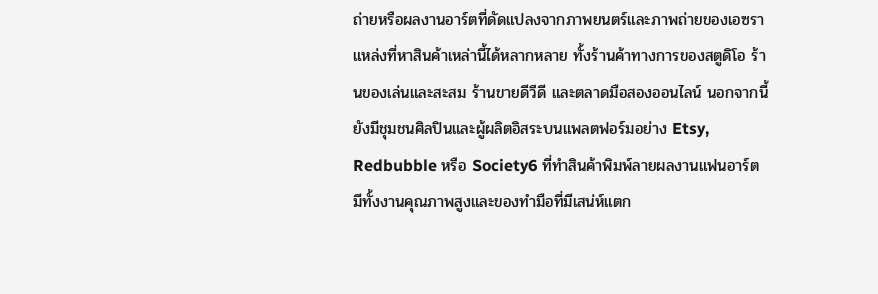ถ่ายหรือผลงานอาร์ตที่ดัดแปลงจากภาพยนตร์และภาพถ่ายของเอซรา
แหล่งที่หาสินค้าเหล่านี้ได้หลากหลาย ทั้งร้านค้าทางการของสตูดิโอ ร้านของเล่นและสะสม ร้านขายดีวีดี และตลาดมือสองออนไลน์ นอกจากนี้ยังมีชุมชนศิลปินและผู้ผลิตอิสระบนแพลตฟอร์มอย่าง Etsy, Redbubble หรือ Society6 ที่ทำสินค้าพิมพ์ลายผลงานแฟนอาร์ต มีทั้งงานคุณภาพสูงและของทำมือที่มีเสน่ห์แตก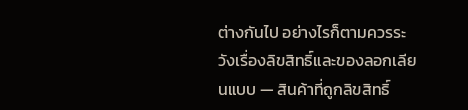ต่างกันไป อย่างไรก็ตามควรระวังเรื่องลิขสิทธิ์และของลอกเลียนแบบ — สินค้าที่ถูกลิขสิทธิ์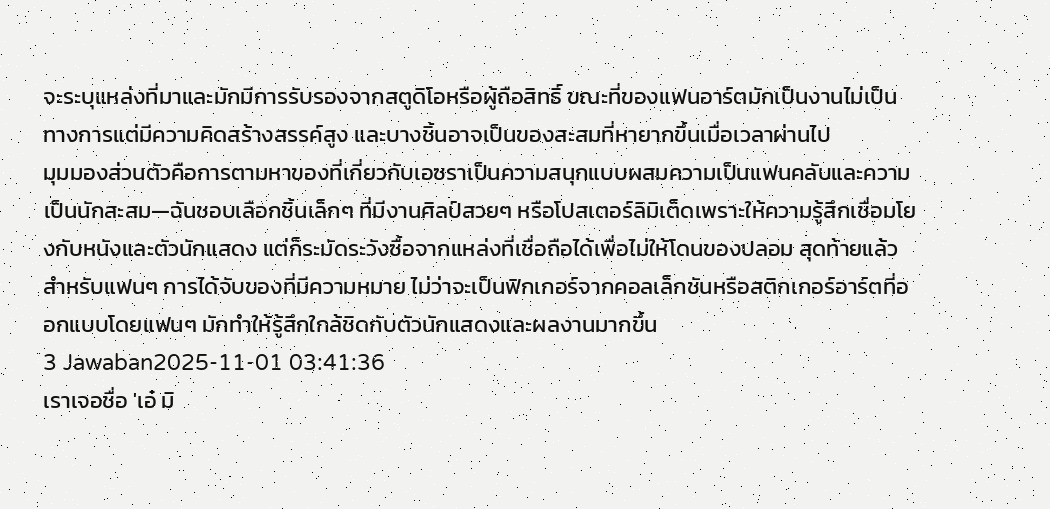จะระบุแหล่งที่มาและมักมีการรับรองจากสตูดิโอหรือผู้ถือสิทธิ์ ขณะที่ของแฟนอาร์ตมักเป็นงานไม่เป็นทางการแต่มีความคิดสร้างสรรค์สูง และบางชิ้นอาจเป็นของสะสมที่หายากขึ้นเมื่อเวลาผ่านไป
มุมมองส่วนตัวคือการตามหาของที่เกี่ยวกับเอซราเป็นความสนุกแบบผสมความเป็นแฟนคลับและความเป็นนักสะสม—ฉันชอบเลือกชิ้นเล็กๆ ที่มีงานศิลป์สวยๆ หรือโปสเตอร์ลิมิเต็ดเพราะให้ความรู้สึกเชื่อมโยงกับหนังและตัวนักแสดง แต่ก็ระมัดระวังซื้อจากแหล่งที่เชื่อถือได้เพื่อไม่ให้โดนของปลอม สุดท้ายแล้วสำหรับแฟนๆ การได้จับของที่มีความหมาย ไม่ว่าจะเป็นฟิกเกอร์จากคอลเล็กชันหรือสติกเกอร์อาร์ตที่ออกแบบโดยแฟนๆ มักทำให้รู้สึกใกล้ชิดกับตัวนักแสดงและผลงานมากขึ้น
3 Jawaban2025-11-01 03:41:36
เราเจอชื่อ 'เอ๋ มิ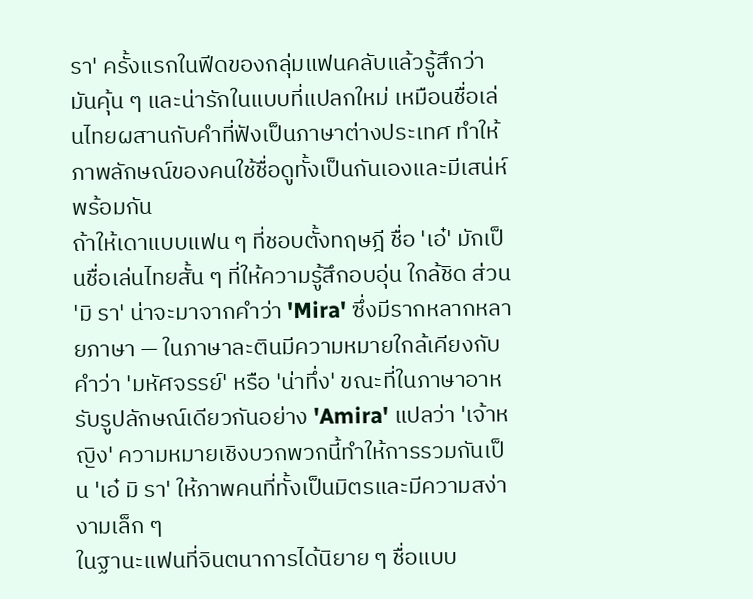รา' ครั้งแรกในฟีดของกลุ่มแฟนคลับแล้วรู้สึกว่ามันคุ้น ๆ และน่ารักในแบบที่แปลกใหม่ เหมือนชื่อเล่นไทยผสานกับคำที่ฟังเป็นภาษาต่างประเทศ ทำให้ภาพลักษณ์ของคนใช้ชื่อดูทั้งเป็นกันเองและมีเสน่ห์พร้อมกัน
ถ้าให้เดาแบบแฟน ๆ ที่ชอบตั้งทฤษฎี ชื่อ 'เอ๋' มักเป็นชื่อเล่นไทยสั้น ๆ ที่ให้ความรู้สึกอบอุ่น ใกล้ชิด ส่วน 'มิ รา' น่าจะมาจากคำว่า 'Mira' ซึ่งมีรากหลากหลายภาษา — ในภาษาละตินมีความหมายใกล้เคียงกับคำว่า 'มหัศจรรย์' หรือ 'น่าทึ่ง' ขณะที่ในภาษาอาหรับรูปลักษณ์เดียวกันอย่าง 'Amira' แปลว่า 'เจ้าหญิง' ความหมายเชิงบวกพวกนี้ทำให้การรวมกันเป็น 'เอ๋ มิ รา' ให้ภาพคนที่ทั้งเป็นมิตรและมีความสง่างามเล็ก ๆ
ในฐานะแฟนที่จินตนาการได้นิยาย ๆ ชื่อแบบ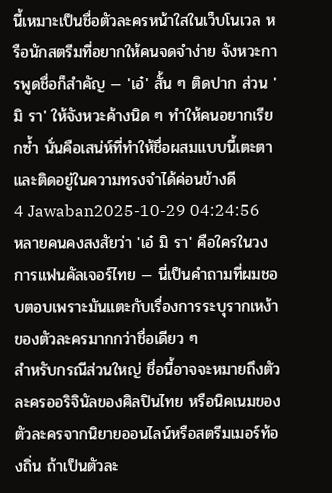นี้เหมาะเป็นชื่อตัวละครหน้าใสในเว็บโนเวล หรือนักสตรีมที่อยากให้คนจดจำง่าย จังหวะการพูดชื่อก็สำคัญ — 'เอ๋' สั้น ๆ ติดปาก ส่วน 'มิ รา' ให้จังหวะค้างนิด ๆ ทำให้คนอยากเรียกซ้ำ นั่นคือเสน่ห์ที่ทำให้ชื่อผสมแบบนี้เตะตาและติดอยู่ในความทรงจำได้ค่อนข้างดี
4 Jawaban2025-10-29 04:24:56
หลายคนคงสงสัยว่า 'เอ๋ มิ รา' คือใครในวงการแฟนคัลเจอร์ไทย — นี่เป็นคำถามที่ผมชอบตอบเพราะมันแตะกับเรื่องการระบุรากเหง้าของตัวละครมากกว่าชื่อเดียว ๆ
สำหรับกรณีส่วนใหญ่ ชื่อนี้อาจจะหมายถึงตัวละครออริจินัลของศิลปินไทย หรือนิคเนมของตัวละครจากนิยายออนไลน์หรือสตรีมเมอร์ท้องถิ่น ถ้าเป็นตัวละ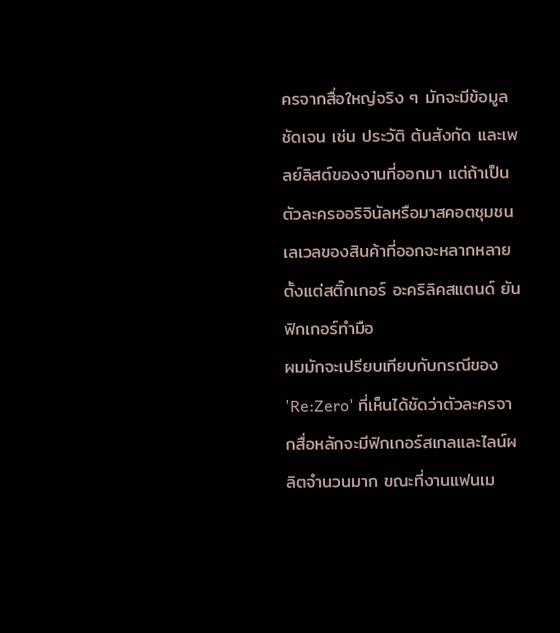ครจากสื่อใหญ่จริง ๆ มักจะมีข้อมูลชัดเจน เช่น ประวัติ ต้นสังกัด และเพลย์ลิสต์ของงานที่ออกมา แต่ถ้าเป็นตัวละครออริจินัลหรือมาสคอตชุมชน เลเวลของสินค้าที่ออกจะหลากหลาย ตั้งแต่สติ๊กเกอร์ อะคริลิคสแตนด์ ยันฟิกเกอร์ทำมือ
ผมมักจะเปรียบเทียบกับกรณีของ 'Re:Zero' ที่เห็นได้ชัดว่าตัวละครจากสื่อหลักจะมีฟิกเกอร์สเกลและไลน์ผลิตจำนวนมาก ขณะที่งานแฟนเม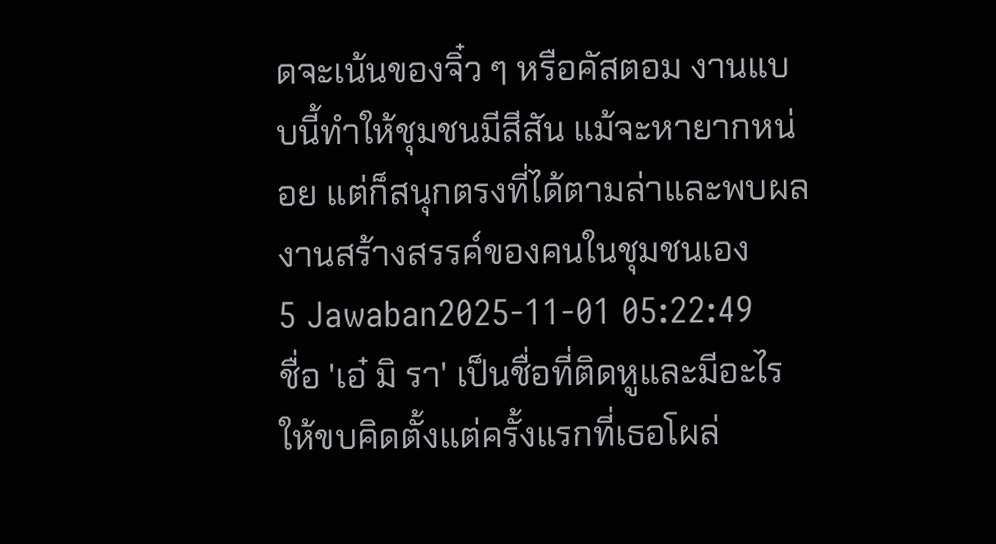ดจะเน้นของจิ๋ว ๆ หรือคัสตอม งานแบบนี้ทำให้ชุมชนมีสีสัน แม้จะหายากหน่อย แต่ก็สนุกตรงที่ได้ตามล่าและพบผลงานสร้างสรรค์ของคนในชุมชนเอง
5 Jawaban2025-11-01 05:22:49
ชื่อ 'เอ๋ มิ รา' เป็นชื่อที่ติดหูและมีอะไรให้ขบคิดตั้งแต่ครั้งแรกที่เธอโผล่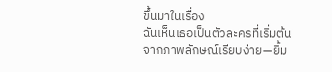ขึ้นมาในเรื่อง
ฉันเห็นเธอเป็นตัวละครที่เริ่มต้นจากภาพลักษณ์เรียบง่าย—ยิ้ม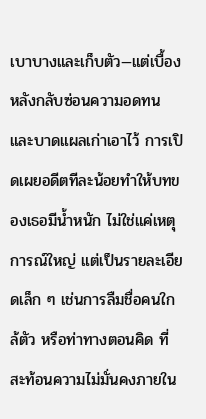เบาบางและเก็บตัว—แต่เบื้องหลังกลับซ่อนความอดทนและบาดแผลเก่าเอาไว้ การเปิดเผยอดีตทีละน้อยทำให้บทของเธอมีน้ำหนัก ไม่ใช่แค่เหตุการณ์ใหญ่ แต่เป็นรายละเอียดเล็ก ๆ เช่นการลืมชื่อคนใกล้ตัว หรือท่าทางตอนคิด ที่สะท้อนความไม่มั่นคงภายใน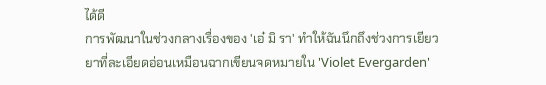ได้ดี
การพัฒนาในช่วงกลางเรื่องของ 'เอ๋ มิ รา' ทำให้ฉันนึกถึงช่วงการเยียวยาที่ละเอียดอ่อนเหมือนฉากเขียนจดหมายใน 'Violet Evergarden'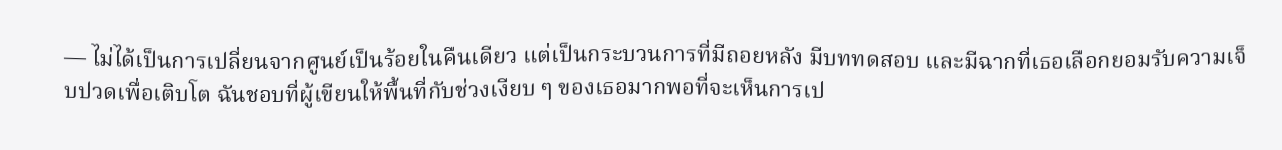— ไม่ได้เป็นการเปลี่ยนจากศูนย์เป็นร้อยในคืนเดียว แต่เป็นกระบวนการที่มีถอยหลัง มีบททดสอบ และมีฉากที่เธอเลือกยอมรับความเจ็บปวดเพื่อเติบโต ฉันชอบที่ผู้เขียนให้พื้นที่กับช่วงเงียบ ๆ ของเธอมากพอที่จะเห็นการเป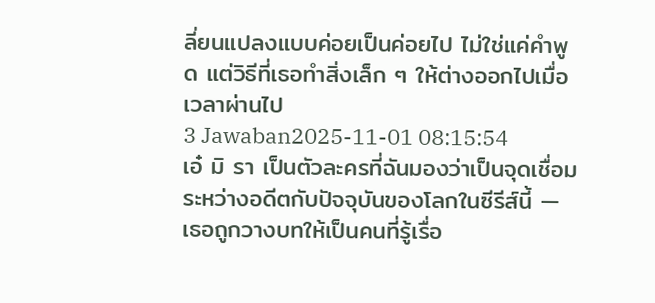ลี่ยนแปลงแบบค่อยเป็นค่อยไป ไม่ใช่แค่คำพูด แต่วิธีที่เธอทำสิ่งเล็ก ๆ ให้ต่างออกไปเมื่อเวลาผ่านไป
3 Jawaban2025-11-01 08:15:54
เอ๋ มิ รา เป็นตัวละครที่ฉันมองว่าเป็นจุดเชื่อมระหว่างอดีตกับปัจจุบันของโลกในซีรีส์นี้ — เธอถูกวางบทให้เป็นคนที่รู้เรื่อ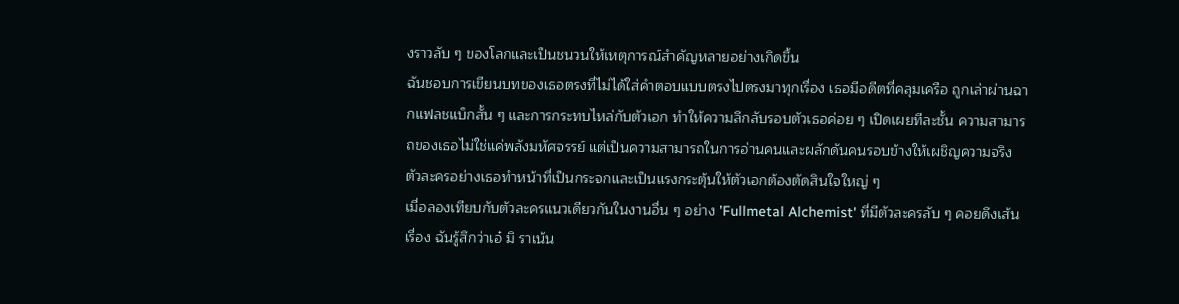งราวลับ ๆ ของโลกและเป็นชนวนให้เหตุการณ์สำคัญหลายอย่างเกิดขึ้น
ฉันชอบการเขียนบทของเธอตรงที่ไม่ได้ใส่คำตอบแบบตรงไปตรงมาทุกเรื่อง เธอมีอดีตที่คลุมเครือ ถูกเล่าผ่านฉากแฟลชแบ็กสั้น ๆ และการกระทบไหล่กับตัวเอก ทำให้ความลึกลับรอบตัวเธอค่อย ๆ เปิดเผยทีละชั้น ความสามารถของเธอไม่ใช่แค่พลังมหัศจรรย์ แต่เป็นความสามารถในการอ่านคนและผลักดันคนรอบข้างให้เผชิญความจริง ตัวละครอย่างเธอทำหน้าที่เป็นกระจกและเป็นแรงกระตุ้นให้ตัวเอกต้องตัดสินใจใหญ่ ๆ
เมื่อลองเทียบกับตัวละครแนวเดียวกันในงานอื่น ๆ อย่าง 'Fullmetal Alchemist' ที่มีตัวละครลับ ๆ คอยดึงเส้นเรื่อง ฉันรู้สึกว่าเอ๋ มิ ราเน้น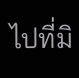ไปที่มิ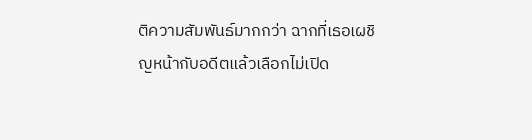ติความสัมพันธ์มากกว่า ฉากที่เธอเผชิญหน้ากับอดีตแล้วเลือกไม่เปิด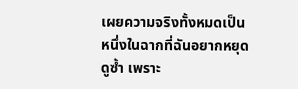เผยความจริงทั้งหมดเป็นหนึ่งในฉากที่ฉันอยากหยุดดูซ้ำ เพราะ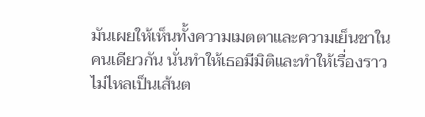มันเผยให้เห็นทั้งความเมตตาและความเย็นชาในคนเดียวกัน นั่นทำให้เธอมีมิติและทำให้เรื่องราวไม่ไหลเป็นเส้นต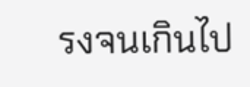รงจนเกินไป